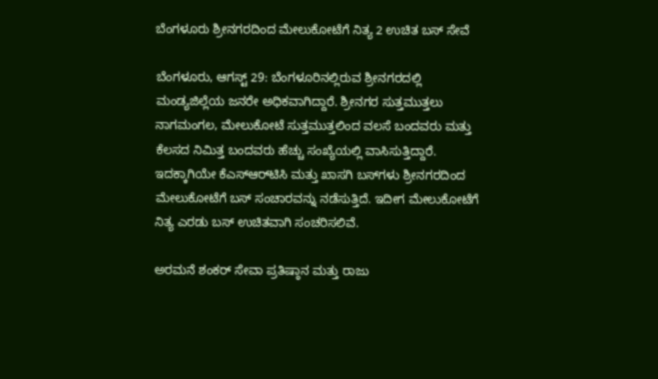ಬೆಂಗಳೂರು ಶ್ರೀನಗರದಿಂದ ಮೇಲುಕೋಟೆಗೆ ನಿತ್ಯ 2 ಉಚಿತ ಬಸ್ ಸೇವೆ

ಬೆಂಗಳೂರು, ಆಗಸ್ಟ್ 29: ಬೆಂಗಳೂರಿನಲ್ಲಿರುವ ಶ್ರೀನಗರದಲ್ಲಿ ಮಂಡ್ಯಜಿಲ್ಲೆಯ ಜನರೇ ಅಧಿಕವಾಗಿದ್ದಾರೆ. ಶ್ರೀನಗರ ಸುತ್ತಮುತ್ತಲು ನಾಗಮಂಗಲ, ಮೇಲುಕೋಟೆ ಸುತ್ತಮುತ್ತಲಿಂದ ವಲಸೆ ಬಂದವರು ಮತ್ತು ಕೆಲಸದ ನಿಮಿತ್ತ ಬಂದವರು ಹೆಚ್ಚು ಸಂಖ್ಯೆಯಲ್ಲಿ ವಾಸಿಸುತ್ತಿದ್ದಾರೆ. ಇದಕ್ಕಾಗಿಯೇ ಕೆಎಸ್‌ಆರ್‌ಟಿಸಿ ಮತ್ತು ಖಾಸಗಿ ಬಸ್‌ಗಳು ಶ್ರೀನಗರದಿಂದ ಮೇಲುಕೋಟೆಗೆ ಬಸ್ ಸಂಚಾರವನ್ನು ನಡೆಸುತ್ತಿದೆ. ಇದೀಗ ಮೇಲುಕೋಟೆಗೆ ನಿತ್ಯ ಎರಡು ಬಸ್‌ ಉಚಿತವಾಗಿ ಸಂಚರಿಸಲಿವೆ.

ಅರಮನೆ ಶಂಕರ್ ಸೇವಾ ಪ್ರತಿಷ್ಠಾನ ಮತ್ತು ರಾಜು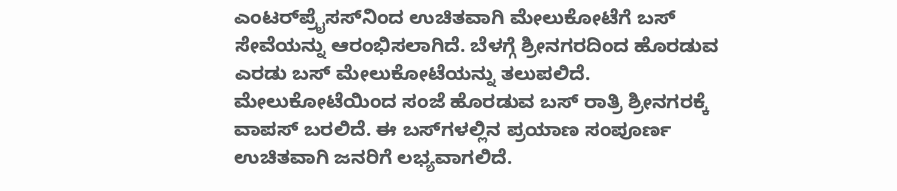ಎಂಟರ್‍‌ಪ್ರೈಸಸ್‌ನಿಂದ ಉಚಿತವಾಗಿ ಮೇಲುಕೋಟೆಗೆ ಬಸ್‌ ಸೇವೆಯನ್ನು ಆರಂಭಿಸಲಾಗಿದೆ. ಬೆಳಗ್ಗೆ ಶ್ರೀನಗರದಿಂದ ಹೊರಡುವ ಎರಡು ಬಸ್‌ ಮೇಲುಕೋಟೆಯನ್ನು ತಲುಪಲಿದೆ. ಮೇಲುಕೋಟೆಯಿಂದ ಸಂಜೆ ಹೊರಡುವ ಬಸ್ ರಾತ್ರಿ ಶ್ರೀನಗರಕ್ಕೆ ವಾಪಸ್‌ ಬರಲಿದೆ. ಈ ಬಸ್‌ಗಳಲ್ಲಿನ ಪ್ರಯಾಣ ಸಂಪೂರ್ಣ ಉಚಿತವಾಗಿ ಜನರಿಗೆ ಲಭ್ಯವಾಗಲಿದೆ.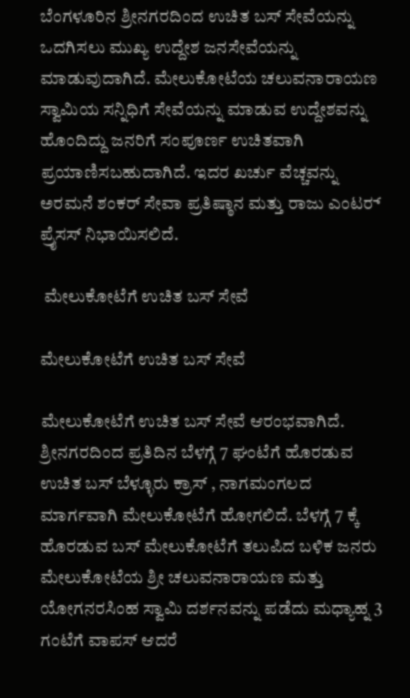ಬೆಂಗಳೂರಿನ ಶ್ರೀನಗರದಿಂದ ಉಚಿತ ಬಸ್‌ ಸೇವೆಯನ್ನು ಒದಗಿಸಲು ಮುಖ್ಯ ಉದ್ದೇಶ ಜನಸೇವೆಯನ್ನು ಮಾಡುವುದಾಗಿದೆ. ಮೇಲುಕೋಟೆಯ ಚಲುವನಾರಾಯಣ ಸ್ವಾಮಿಯ ಸನ್ನಿಧಿಗೆ ಸೇವೆಯನ್ನು ಮಾಡುವ ಉದ್ದೇಶವನ್ನು ಹೊಂದಿದ್ದು ಜನರಿಗೆ ಸಂಪೂರ್ಣ ಉಚಿತವಾಗಿ ಪ್ರಯಾಣಿಸಬಹುದಾಗಿದೆ. ಇದರ ಖರ್ಚು ವೆಚ್ಚವನ್ನು ಅರಮನೆ ಶಂಕರ್ ಸೇವಾ ಪ್ರತಿಷ್ಠಾನ ಮತ್ತು ರಾಜು ಎಂಟರ್‍‌ ಪ್ರೈಸಸ್ ನಿಭಾಯಿಸಲಿದೆ.

 ಮೇಲುಕೋಟೆಗೆ ಉಚಿತ ಬಸ್‌ ಸೇವೆ

ಮೇಲುಕೋಟೆಗೆ ಉಚಿತ ಬಸ್‌ ಸೇವೆ

ಮೇಲುಕೋಟೆಗೆ ಉಚಿತ ಬಸ್‌ ಸೇವೆ ಆರಂಭವಾಗಿದೆ. ಶ್ರೀನಗರದಿಂದ ಪ್ರತಿದಿನ ಬೆಳಗ್ಗೆ 7 ಘಂಟೆಗೆ ಹೊರಡುವ ಉಚಿತ ಬಸ್ ಬೆಳ್ಳೂರು ಕ್ರಾಸ್ , ನಾಗಮಂಗಲದ ಮಾರ್ಗವಾಗಿ ಮೇಲುಕೋಟೆಗೆ ಹೋಗಲಿದೆ. ಬೆಳಗ್ಗೆ 7 ಕ್ಕೆ ಹೊರಡುವ ಬಸ್‌ ಮೇಲುಕೋಟೆಗೆ ತಲುಪಿದ ಬಳಿಕ ಜನರು ಮೇಲುಕೋಟೆಯ ಶ್ರೀ ಚಲುವನಾರಾಯಣ ಮತ್ತು ಯೋಗನರಸಿಂಹ ಸ್ವಾಮಿ ದರ್ಶನವನ್ನು ಪಡೆದು ಮಧ್ಯಾಹ್ನ 3 ಗಂಟೆಗೆ ವಾಪಸ್ ಆದರೆ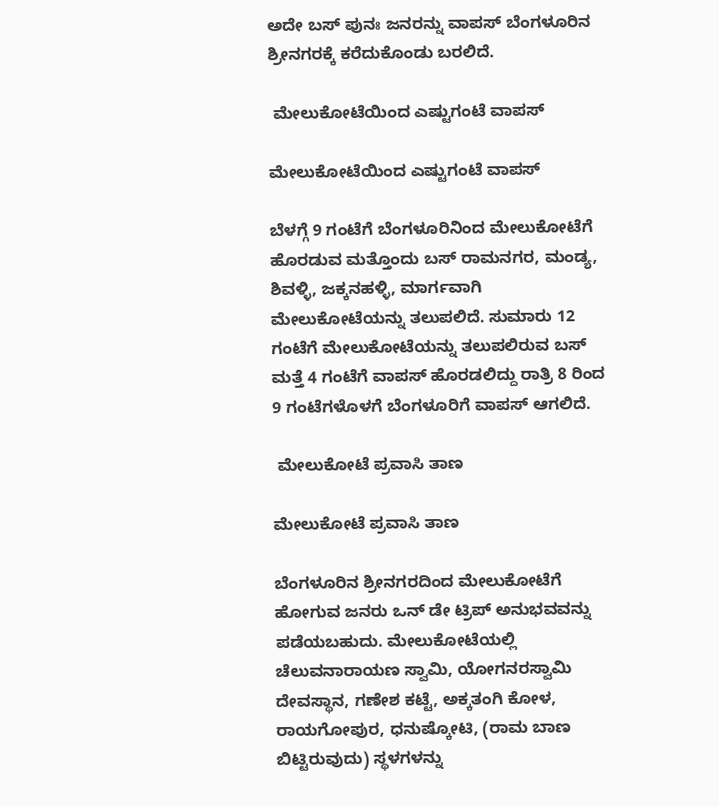ಅದೇ ಬಸ್ ಪುನಃ ಜನರನ್ನು ವಾಪಸ್‌ ಬೆಂಗಳೂರಿನ ಶ್ರೀನಗರಕ್ಕೆ ಕರೆದುಕೊಂಡು ಬರಲಿದೆ.

 ಮೇಲುಕೋಟೆಯಿಂದ ಎಷ್ಟುಗಂಟೆ ವಾಪಸ್‌

ಮೇಲುಕೋಟೆಯಿಂದ ಎಷ್ಟುಗಂಟೆ ವಾಪಸ್‌

ಬೆಳಗ್ಗೆ 9 ಗಂಟೆಗೆ ಬೆಂಗಳೂರಿನಿಂದ ಮೇಲುಕೋಟೆಗೆ ಹೊರಡುವ ಮತ್ತೊಂದು ಬಸ್ ರಾಮನಗರ, ಮಂಡ್ಯ, ಶಿವಳ್ಳಿ, ಜಕ್ಕನಹಳ್ಳಿ, ಮಾರ್ಗವಾಗಿ ಮೇಲುಕೋಟೆಯನ್ನು ತಲುಪಲಿದೆ. ಸುಮಾರು 12 ಗಂಟೆಗೆ ಮೇಲುಕೋಟೆಯನ್ನು ತಲುಪಲಿರುವ ಬಸ್‌ ಮತ್ತೆ 4 ಗಂಟೆಗೆ ವಾಪಸ್‌ ಹೊರಡಲಿದ್ದು ರಾತ್ರಿ 8 ರಿಂದ 9 ಗಂಟೆಗಳೊಳಗೆ ಬೆಂಗಳೂರಿಗೆ ವಾಪಸ್‌ ಆಗಲಿದೆ.

 ಮೇಲುಕೋಟೆ ಪ್ರವಾಸಿ ತಾಣ

ಮೇಲುಕೋಟೆ ಪ್ರವಾಸಿ ತಾಣ

ಬೆಂಗಳೂರಿನ ಶ್ರೀನಗರದಿಂದ ಮೇಲುಕೋಟೆಗೆ ಹೋಗುವ ಜನರು ಒನ್‌ ಡೇ ಟ್ರಿಪ್ ಅನುಭವವನ್ನು ಪಡೆಯಬಹುದು. ಮೇಲುಕೋಟೆಯಲ್ಲಿ ಚೆಲುವನಾರಾಯಣ ಸ್ವಾಮಿ, ಯೋಗನರಸ್ವಾಮಿ ದೇವಸ್ಥಾನ, ಗಣೇಶ ಕಟ್ಟೆ, ಅಕ್ಕತಂಗಿ ಕೋಳ, ರಾಯಗೋಪುರ, ಧನುಷ್ಕೋಟಿ, (ರಾಮ ಬಾಣ ಬಿಟ್ಟಿರುವುದು) ಸ್ಥಳಗಳನ್ನು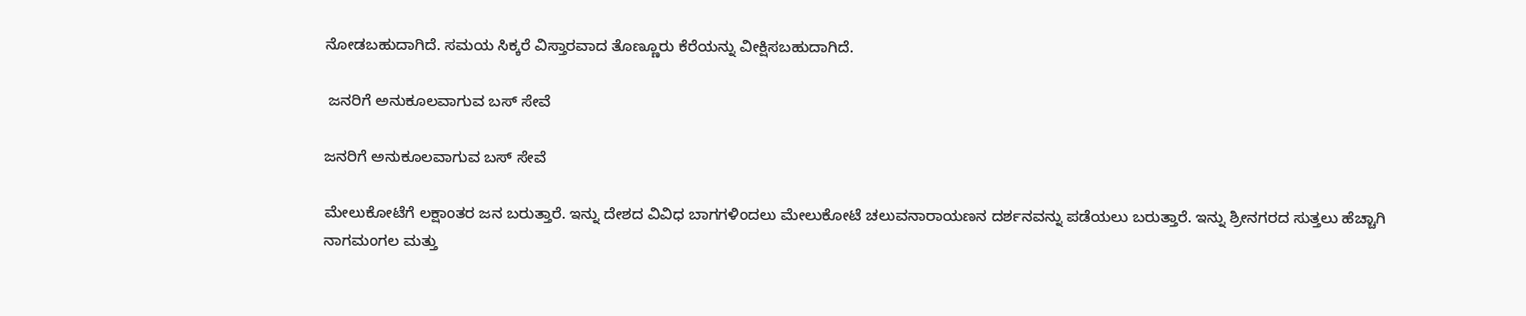ನೋಡಬಹುದಾಗಿದೆ. ಸಮಯ ಸಿಕ್ಕರೆ ವಿಸ್ತಾರವಾದ ತೊಣ್ಣೂರು ಕೆರೆಯನ್ನು ವೀಕ್ಷಿಸಬಹುದಾಗಿದೆ.

 ಜನರಿಗೆ ಅನುಕೂಲವಾಗುವ ಬಸ್ ಸೇವೆ

ಜನರಿಗೆ ಅನುಕೂಲವಾಗುವ ಬಸ್ ಸೇವೆ

ಮೇಲುಕೋಟೆಗೆ ಲಕ್ಷಾಂತರ ಜನ ಬರುತ್ತಾರೆ. ಇನ್ನು ದೇಶದ ವಿವಿಧ ಬಾಗಗಳಿಂದಲು ಮೇಲುಕೋಟೆ ಚಲುವನಾರಾಯಣನ ದರ್ಶನವನ್ನು ಪಡೆಯಲು ಬರುತ್ತಾರೆ. ಇನ್ನು ಶ್ರೀನಗರದ ಸುತ್ತಲು ಹೆಚ್ಚಾಗಿ ನಾಗಮಂಗಲ ಮತ್ತು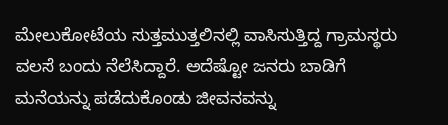ಮೇಲುಕೋಟೆಯ ಸುತ್ತಮುತ್ತಲಿನಲ್ಲಿ ವಾಸಿಸುತ್ತಿದ್ದ ಗ್ರಾಮಸ್ಥರು ವಲಸೆ ಬಂದು ನೆಲೆಸಿದ್ದಾರೆ. ಅದೆಷ್ಟೋ ಜನರು ಬಾಡಿಗೆ ಮನೆಯನ್ನು ಪಡೆದುಕೊಂಡು ಜೀವನವನ್ನು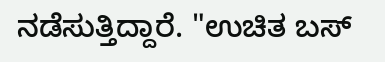ನಡೆಸುತ್ತಿದ್ದಾರೆ. "ಉಚಿತ ಬಸ್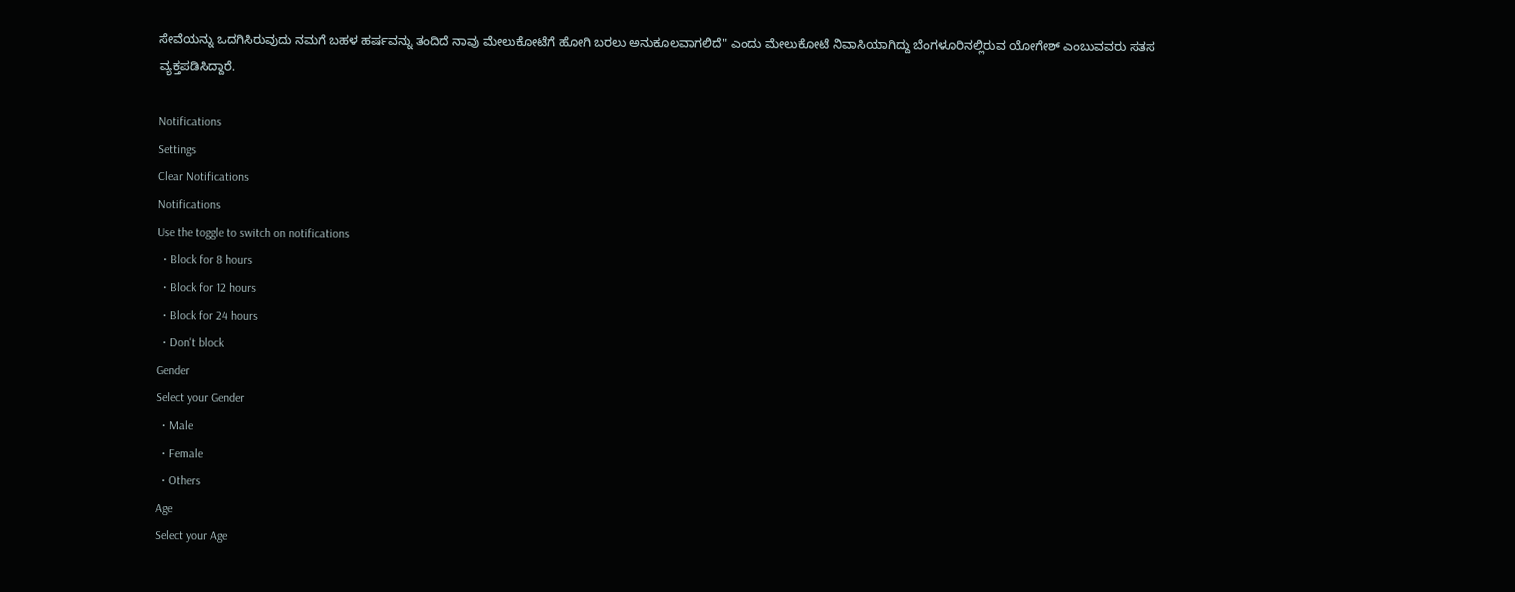ಸೇವೆಯನ್ನು ಒದಗಿಸಿರುವುದು ನಮಗೆ ಬಹಳ ಹರ್ಷವನ್ನು ತಂದಿದೆ ನಾವು ಮೇಲುಕೋಟೆಗೆ ಹೋಗಿ ಬರಲು ಅನುಕೂಲವಾಗಲಿದೆ" ಎಂದು ಮೇಲುಕೋಟೆ ನಿವಾಸಿಯಾಗಿದ್ದು ಬೆಂಗಳೂರಿನಲ್ಲಿರುವ ಯೋಗೇಶ್ ಎಂಬುವವರು ಸತಸ ವ್ಯಕ್ತಪಡಿಸಿದ್ದಾರೆ.

Notifications
Settings
Clear Notifications
Notifications
Use the toggle to switch on notifications
  • Block for 8 hours
  • Block for 12 hours
  • Block for 24 hours
  • Don't block
Gender
Select your Gender
  • Male
  • Female
  • Others
Age
Select your Age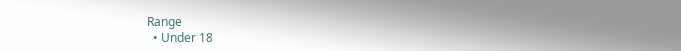Range
  • Under 18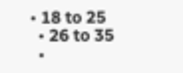• 18 to 25
  • 26 to 35
  •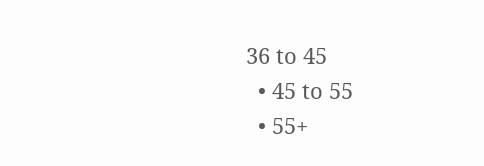36 to 45
  • 45 to 55
  • 55+